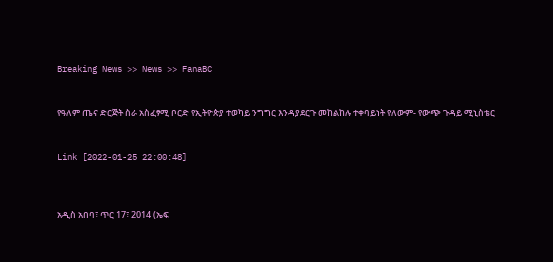Breaking News >> News >> FanaBC


የዓለም ጤና ድርጅት ስራ አስፈፃሚ ቦርድ የኢትዮጵያ ተወካይ ንግግር እንዳያደርጉ መከልከሉ ተቀባይነት የለውም- የውጭ ጉዳይ ሚኒስቴር


Link [2022-01-25 22:00:48]



አዲስ አበባ፣ ጥር 17፣ 2014 (ኤፍ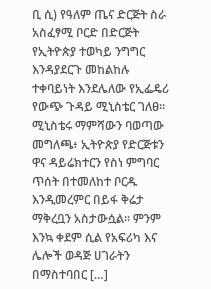ቢ ሲ) የዓለም ጤና ድርጅት ስራ አስፈፃሚ ቦርድ በድርጅት የኢትዮጵያ ተወካይ ንግግር እንዳያደርጉ መከልከሉ ተቀባይነት እንደሌለው የኢፌዴሪ የውጭ ጉዳይ ሚኒስቴር ገለፀ። ሚኒስቴሩ ማምሻውን ባወጣው መግለጫ፥ ኢትዮጵያ የድርጅቱን ዋና ዳይሬክተርን የስነ ምግባር ጥሰት በተመለከተ ቦርዱ እንዲመረምር በይፋ ቅሬታ ማቅረቧን አስታውሷል። ምንም እንኳ ቀደም ሲል የአፍሪካ እና ሌሎች ወዳጅ ሀገራትን በማስተባበር […]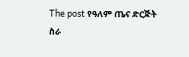The post የዓለም ጤና ድርጅት ስራ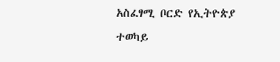አስፈፃሚ ቦርድ የኢትዮጵያ ተወካይ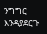ንግግር እንዳያደርጉ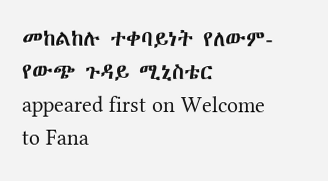መከልከሉ ተቀባይነት የለውም- የውጭ ጉዳይ ሚኒስቴር appeared first on Welcome to Fana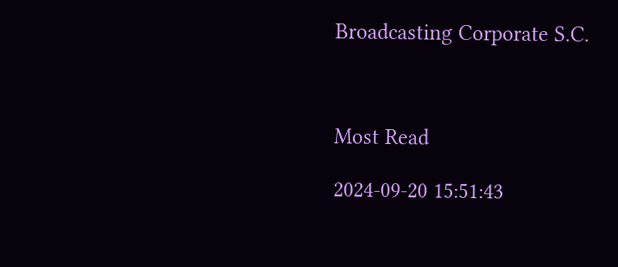Broadcasting Corporate S.C.



Most Read

2024-09-20 15:51:43